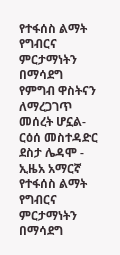የተፋሰስ ልማት የግብርና ምርታማነትን በማሳደግ የምግብ ዋስትናን ለማረጋገጥ መሰረት ሆኗል- ርዕሰ መስተዳድር ደስታ ሌዳሞ - ኢዜአ አማርኛ
የተፋሰስ ልማት የግብርና ምርታማነትን በማሳደግ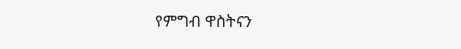የምግብ ዋስትናን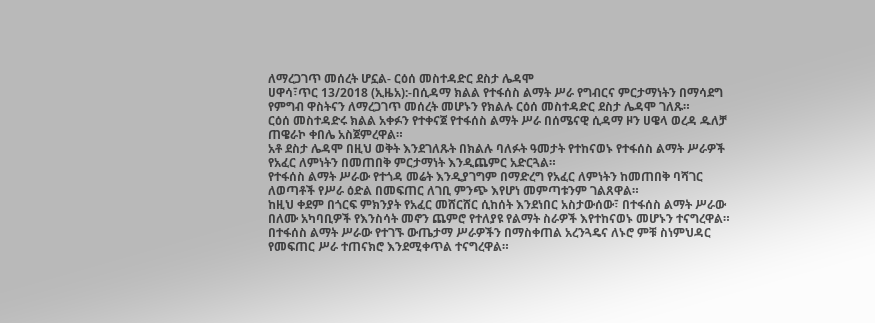ለማረጋገጥ መሰረት ሆኗል- ርዕሰ መስተዳድር ደስታ ሌዳሞ
ሀዋሳ፣ጥር 13/2018 (ኢዜአ):-በሲዳማ ክልል የተፋሰስ ልማት ሥራ የግብርና ምርታማነትን በማሳደግ የምግብ ዋስትናን ለማረጋገጥ መሰረት መሆኑን የክልሉ ርዕሰ መስተዳድር ደስታ ሌዳሞ ገለጹ።
ርዕሰ መስተዳድሩ ክልል አቀፉን የተቀናጀ የተፋሰስ ልማት ሥራ በሰሜናዊ ሲዳማ ዞን ሀዌላ ወረዳ ዱለቻ ጠዌራኮ ቀበሌ አስጀምረዋል።
አቶ ደስታ ሌዳሞ በዚህ ወቅት እንደገለጹት በክልሉ ባለፉት ዓመታት የተከናወኑ የተፋሰስ ልማት ሥራዎች የአፈር ለምነትን በመጠበቅ ምርታማነት እንዲጨምር አድርጓል።
የተፋሰስ ልማት ሥራው የተጎዳ መሬት እንዲያገግም በማድረግ የአፈር ለምነትን ከመጠበቅ ባሻገር ለወጣቶች የሥራ ዕድል በመፍጠር ለገቢ ምንጭ እየሆነ መምጣቱንም ገልጸዋል።
ከዚህ ቀደም በጎርፍ ምክንያት የአፈር መሸርሸር ሲከሰት እንደነበር አስታውሰው፣ በተፋሰስ ልማት ሥራው በለሙ አካባቢዎች የእንስሳት መኖን ጨምሮ የተለያዩ የልማት ስራዎች እየተከናወኑ መሆኑን ተናግረዋል።
በተፋሰስ ልማት ሥራው የተገኙ ውጤታማ ሥራዎችን በማስቀጠል አረንጓዴና ለኑሮ ምቹ ስነምህዳር የመፍጠር ሥራ ተጠናክሮ እንደሚቀጥል ተናግረዋል።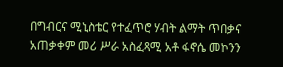በግብርና ሚኒስቴር የተፈጥሮ ሃብት ልማት ጥበቃና አጠቃቀም መሪ ሥራ አስፈጻሚ አቶ ፋኖሴ መኮንን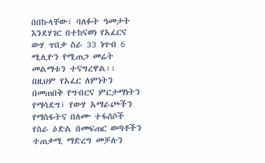በበኩላቸው፣ ባለፉት ዓመታት እንደሃገር በተከናወነ የአፈርና ውሃ ጥበቃ ስራ 33 ነጥብ 6 ሚሊዮን የሚጠጋ መሬት መልማቱን ተናግረዋል፡፡
በዚህም የአፈር ለምነትን በመጠበቅ የግብርና ምርታማነትን የማሳደግ፣ የውሃ አማራጮችን የማስፋትና በለሙ ተፋሰሶች የስራ ዕድል በመፍጠር ወጣቶችን ተጠቃሚ ማድረግ መቻሉን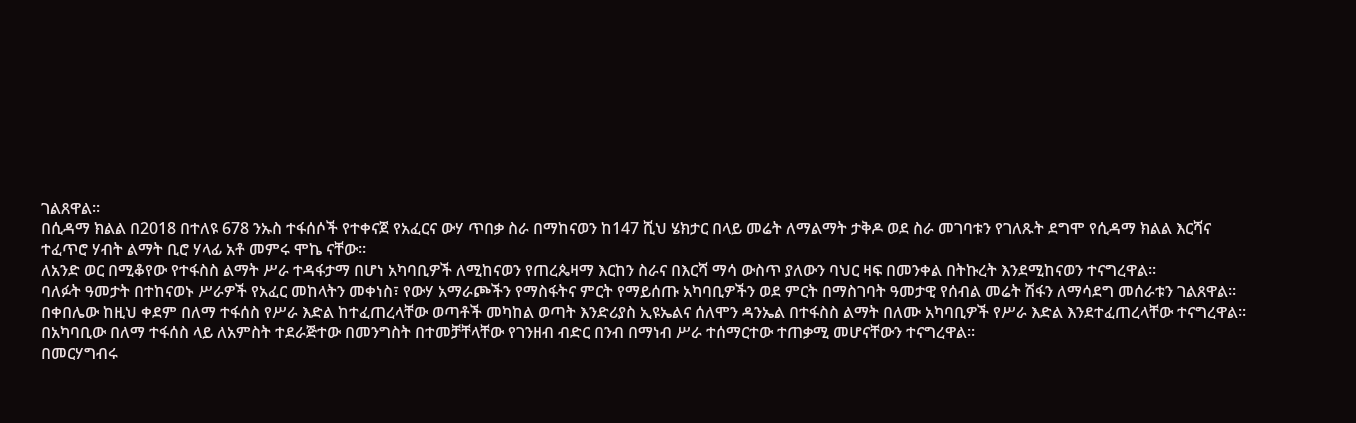ገልጸዋል፡፡
በሲዳማ ክልል በ2018 በተለዩ 678 ንኡስ ተፋሰሶች የተቀናጀ የአፈርና ውሃ ጥበቃ ስራ በማከናወን ከ147 ሺህ ሄክታር በላይ መሬት ለማልማት ታቅዶ ወደ ስራ መገባቱን የገለጹት ደግሞ የሲዳማ ክልል እርሻና ተፈጥሮ ሃብት ልማት ቢሮ ሃላፊ አቶ መምሩ ሞኬ ናቸው።
ለአንድ ወር በሚቆየው የተፋስስ ልማት ሥራ ተዳፋታማ በሆነ አካባቢዎች ለሚከናወን የጠረጴዛማ እርከን ስራና በእርሻ ማሳ ውስጥ ያለውን ባህር ዛፍ በመንቀል በትኩረት እንደሚከናወን ተናግረዋል፡፡
ባለፉት ዓመታት በተከናወኑ ሥራዎች የአፈር መከላትን መቀነስ፣ የውሃ አማራጮችን የማስፋትና ምርት የማይሰጡ አካባቢዎችን ወደ ምርት በማስገባት ዓመታዊ የሰብል መሬት ሽፋን ለማሳደግ መሰራቱን ገልጸዋል።
በቀበሌው ከዚህ ቀደም በለማ ተፋሰስ የሥራ እድል ከተፈጠረላቸው ወጣቶች መካከል ወጣት እንድሪያስ ኢዩኤልና ሰለሞን ዳንኤል በተፋስስ ልማት በለሙ አካባቢዎች የሥራ እድል እንደተፈጠረላቸው ተናግረዋል፡፡
በአካባቢው በለማ ተፋሰስ ላይ ለአምስት ተደራጅተው በመንግስት በተመቻቸላቸው የገንዘብ ብድር በንብ በማነብ ሥራ ተሰማርተው ተጠቃሚ መሆናቸውን ተናግረዋል፡፡
በመርሃግብሩ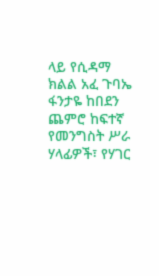ላይ የሲዳማ ክልል አፈ ጉባኤ ፋንታዬ ከበደን ጨምሮ ከፍተኛ የመንግስት ሥራ ሃላፊዎች፣ የሃገር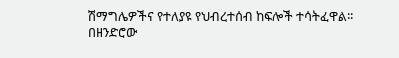ሽማግሌዎችና የተለያዩ የህብረተሰብ ከፍሎች ተሳትፈዋል፡፡
በዘንድሮው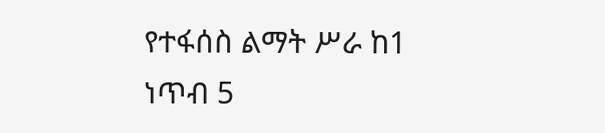የተፋሰስ ልማት ሥራ ከ1 ነጥብ 5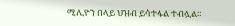ሚሊዮን በላይ ህዝብ ይሳተፋል ተብሏል።